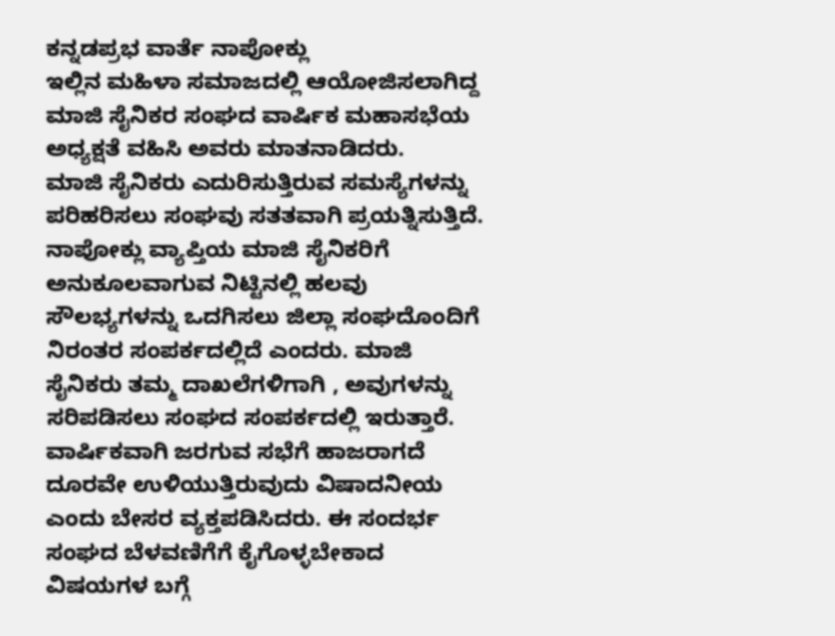ಕನ್ನಡಪ್ರಭ ವಾರ್ತೆ ನಾಪೋಕ್ಲು
ಇಲ್ಲಿನ ಮಹಿಳಾ ಸಮಾಜದಲ್ಲಿ ಆಯೋಜಿಸಲಾಗಿದ್ದ ಮಾಜಿ ಸೈನಿಕರ ಸಂಘದ ವಾರ್ಷಿಕ ಮಹಾಸಭೆಯ ಅಧ್ಯಕ್ಷತೆ ವಹಿಸಿ ಅವರು ಮಾತನಾಡಿದರು.
ಮಾಜಿ ಸೈನಿಕರು ಎದುರಿಸುತ್ತಿರುವ ಸಮಸ್ಯೆಗಳನ್ನು ಪರಿಹರಿಸಲು ಸಂಘವು ಸತತವಾಗಿ ಪ್ರಯತ್ನಿಸುತ್ತಿದೆ. ನಾಪೋಕ್ಲು ವ್ಯಾಪ್ತಿಯ ಮಾಜಿ ಸೈನಿಕರಿಗೆ ಅನುಕೂಲವಾಗುವ ನಿಟ್ಟಿನಲ್ಲಿ ಹಲವು ಸೌಲಭ್ಯಗಳನ್ನು ಒದಗಿಸಲು ಜಿಲ್ಲಾ ಸಂಘದೊಂದಿಗೆ ನಿರಂತರ ಸಂಪರ್ಕದಲ್ಲಿದೆ ಎಂದರು. ಮಾಜಿ ಸೈನಿಕರು ತಮ್ಮ ದಾಖಲೆಗಳಿಗಾಗಿ , ಅವುಗಳನ್ನು ಸರಿಪಡಿಸಲು ಸಂಘದ ಸಂಪರ್ಕದಲ್ಲಿ ಇರುತ್ತಾರೆ. ವಾರ್ಷಿಕವಾಗಿ ಜರಗುವ ಸಭೆಗೆ ಹಾಜರಾಗದೆ ದೂರವೇ ಉಳಿಯುತ್ತಿರುವುದು ವಿಷಾದನೀಯ ಎಂದು ಬೇಸರ ವ್ಯಕ್ತಪಡಿಸಿದರು. ಈ ಸಂದರ್ಭ ಸಂಘದ ಬೆಳವಣಿಗೆಗೆ ಕೈಗೊಳ್ಳಬೇಕಾದ ವಿಷಯಗಳ ಬಗ್ಗೆ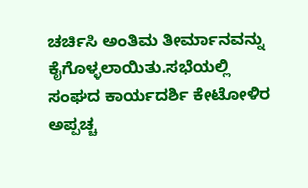ಚರ್ಚಿಸಿ ಅಂತಿಮ ತೀರ್ಮಾನವನ್ನು ಕೈಗೊಳ್ಳಲಾಯಿತು.ಸಭೆಯಲ್ಲಿ ಸಂಘದ ಕಾರ್ಯದರ್ಶಿ ಕೇಟೋಳಿರ ಅಪ್ಪಚ್ಚ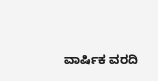ವಾರ್ಷಿಕ ವರದಿ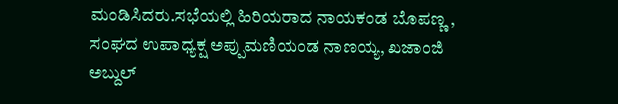ಮಂಡಿಸಿದರು.ಸಭೆಯಲ್ಲಿ ಹಿರಿಯರಾದ ನಾಯಕಂಡ ಬೊಪಣ್ಣ , ಸಂಘದ ಉಪಾಧ್ಯಕ್ಷ ಅಪ್ಪುಮಣಿಯಂಡ ನಾಣಯ್ಯ, ಖಜಾಂಜಿ ಅಬ್ದುಲ್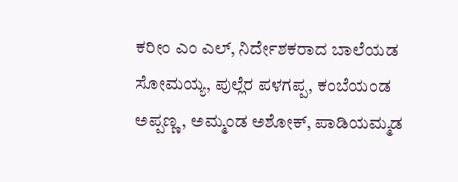ಕರೀಂ ಎಂ ಎಲ್, ನಿರ್ದೇಶಕರಾದ ಬಾಲೆಯಡ ಸೋಮಯ್ಯ, ಪುಲ್ಲೆರ ಪಳಗಪ್ಪ, ಕಂಬೆಯಂಡ ಅಪ್ಪಣ್ಣ, ಅಮ್ಮಂಡ ಅಶೋಕ್, ಪಾಡಿಯಮ್ಮಡ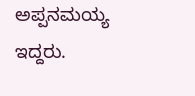ಅಪ್ಪನಮಯ್ಯ ಇದ್ದರು.